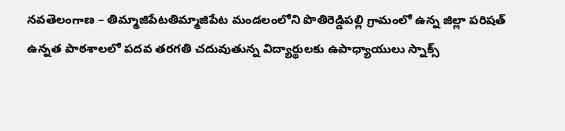నవతెలంగాణ – తిమ్మాజిపేటతిమ్మాజిపేట మండలంలోని పొతిరెడ్డిపల్లి గ్రామంలో ఉన్న జిల్లా పరిషత్ ఉన్నత పాఠశాలలో పదవ తరగతి చదువుతున్న విద్యార్థులకు ఉపాధ్యాయులు స్నాక్స్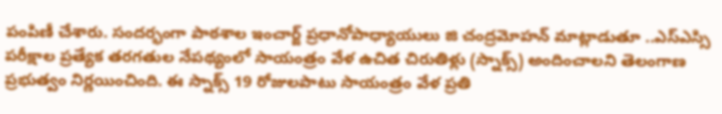పంపిణీ చేశారు. సందర్భంగా పాఠశాల ఇంచార్జ్ ప్రధానోపాధ్యాయులు జి చంద్రమోహన్ మాట్లాడుతూ ..ఎస్ఎస్సి పరీక్షాల ప్రత్యేక తరగతుల నేపథ్యంలో సాయంత్రం వేళ ఉచిత చిరుతిళ్లు (స్నాక్స్) అందించాలని తెలంగాణ ప్రభుత్వం నిర్ణయించింది. ఈ స్నాక్స్ 19 రోజులపాటు సాయంత్రం వేళ ప్రతి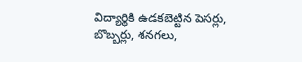విద్యార్థికి ఉడకబెట్టిన పెసర్లు, బొబ్బర్లు, శనగలు,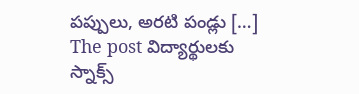పప్పులు, అరటి పండ్లు […]
The post విద్యార్థులకు స్నాక్స్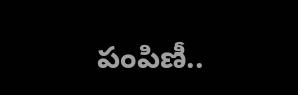పంపిణీ..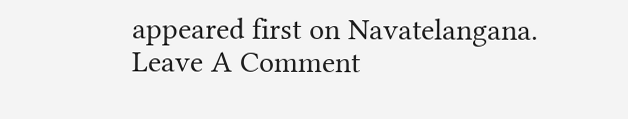appeared first on Navatelangana.
Leave A Comment